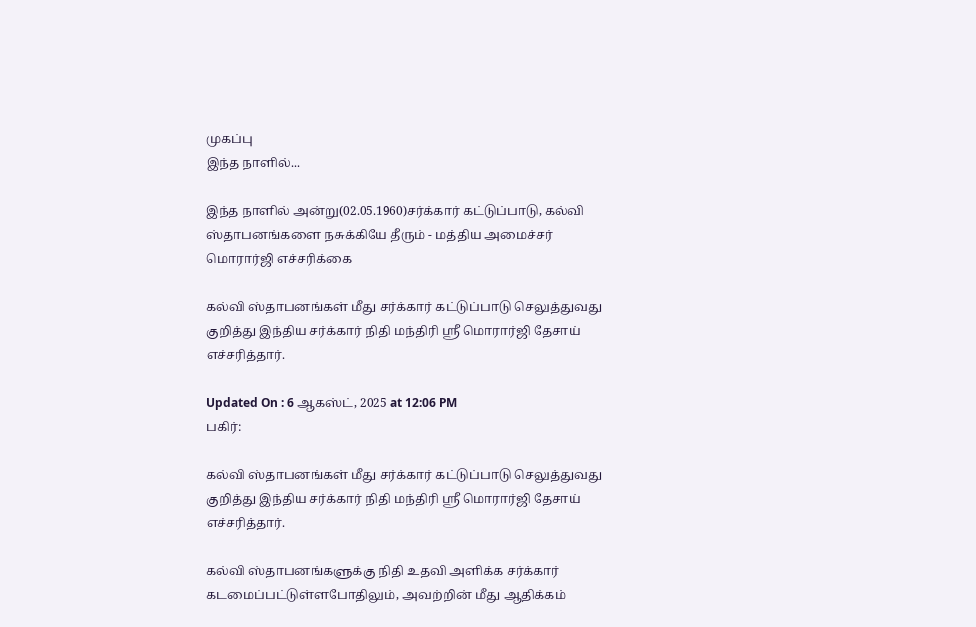முகப்பு
இந்த நாளில்...

இந்த நாளில் அன்று(02.05.1960)சர்க்கார் கட்டுப்பாடு, கல்வி ஸ்தாபனங்களை நசுக்கியே தீரும் - மத்திய அமைச்சர் மொரார்ஜி எச்சரிக்கை

கல்வி ஸ்தாபனங்கள் மீது சர்க்கார் கட்டுப்பாடு செலுத்துவது குறித்து இந்திய சர்க்கார் நிதி மந்திரி ஸ்ரீ மொரார்ஜி தேசாய் எச்சரித்தார்.

Updated On : 6 ஆகஸ்ட், 2025 at 12:06 PM
பகிர்:

கல்வி ஸ்தாபனங்கள் மீது சர்க்கார் கட்டுப்பாடு செலுத்துவது குறித்து இந்திய சர்க்கார் நிதி மந்திரி ஸ்ரீ மொரார்ஜி தேசாய் எச்சரித்தார்.

கல்வி ஸ்தாபனங்களுக்கு நிதி உதவி அளிக்க சர்க்கார் கடமைப்பட்டுள்ளபோதிலும், அவற்றின் மீது ஆதிக்கம்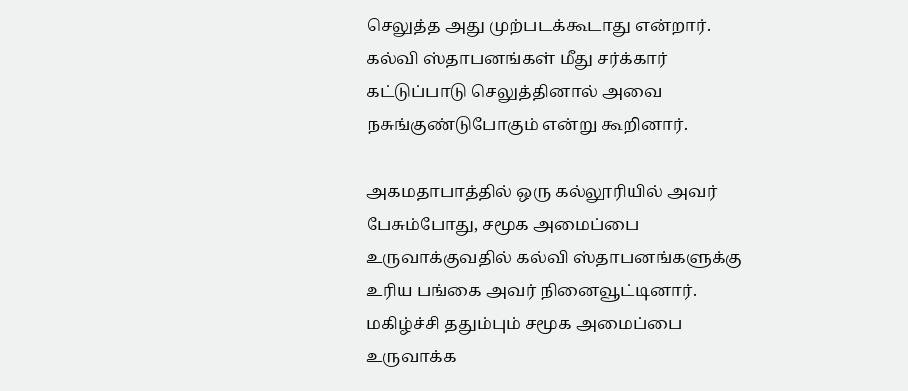செலுத்த அது முற்படக்கூடாது என்றார். கல்வி ஸ்தாபனங்கள் மீது சர்க்கார் கட்டுப்பாடு செலுத்தினால் அவை நசுங்குண்டுபோகும் என்று கூறினார்.

அகமதாபாத்தில் ஒரு கல்லூரியில் அவர் பேசும்போது, சமூக அமைப்பை உருவாக்குவதில் கல்வி ஸ்தாபனங்களுக்கு உரிய பங்கை அவர் நினைவூட்டினார். மகிழ்ச்சி ததும்பும் சமூக அமைப்பை உருவாக்க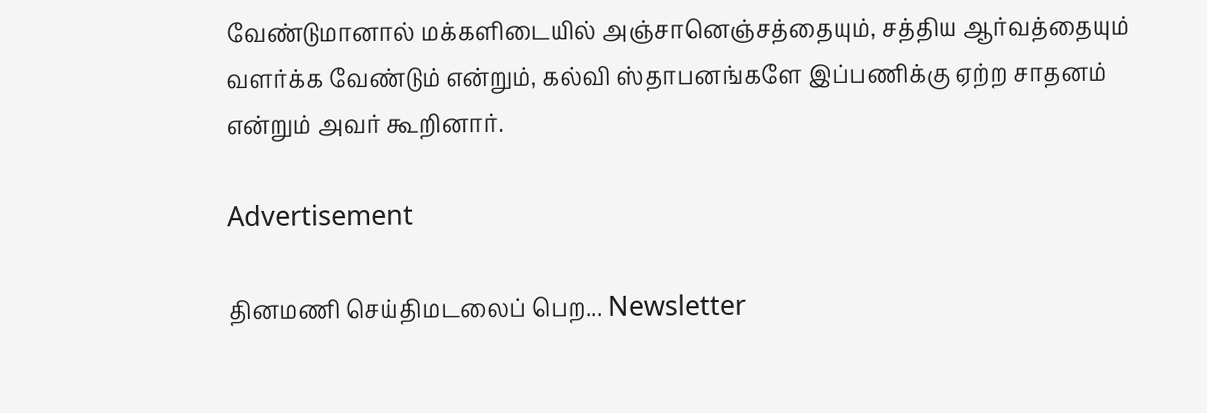வேண்டுமானால் மக்களிடையில் அஞ்சானெஞ்சத்தையும், சத்திய ஆர்வத்தையும் வளர்க்க வேண்டும் என்றும், கல்வி ஸ்தாபனங்களே இப்பணிக்கு ஏற்ற சாதனம் என்றும் அவர் கூறினார்.

Advertisement

தினமணி செய்திமடலைப் பெற... Newsletter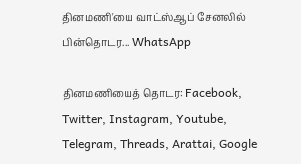தினமணி'யை வாட்ஸ்ஆப் சேனலில் பின்தொடர... WhatsApp

தினமணியைத் தொடர: Facebook, Twitter, Instagram, Youtube, Telegram, Threads, Arattai, Google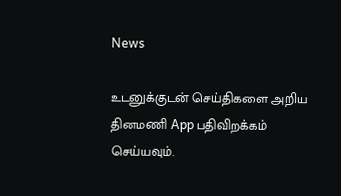News

உடனுக்குடன் செய்திகளை அறிய தினமணி App பதிவிறக்கம் செய்யவும்.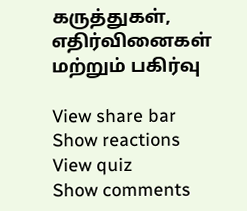கருத்துகள், எதிர்வினைகள் மற்றும் பகிர்வு

View share bar
Show reactions
View quiz
Show comments